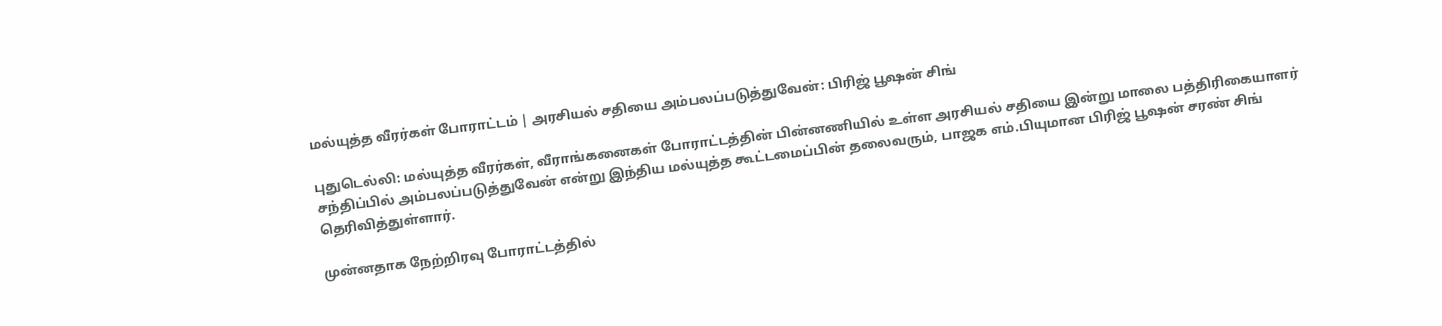மல்யுத்த வீரர்கள் போராட்டம் | அரசியல் சதியை அம்பலப்படுத்துவேன்: பிரிஜ் பூஷன் சிங்

புதுடெல்லி: மல்யுத்த வீரர்கள், வீராங்கனைகள் போராட்டத்தின் பின்னணியில் உள்ள அரசியல் சதியை இன்று மாலை பத்திரிகையாளர் சந்திப்பில் அம்பலப்படுத்துவேன் என்று இந்திய மல்யுத்த கூட்டமைப்பின் தலைவரும், பாஜக எம்.பியுமான பிரிஜ் பூஷன் சரண் சிங் தெரிவித்துள்ளார்.

முன்னதாக நேற்றிரவு போராட்டத்தில்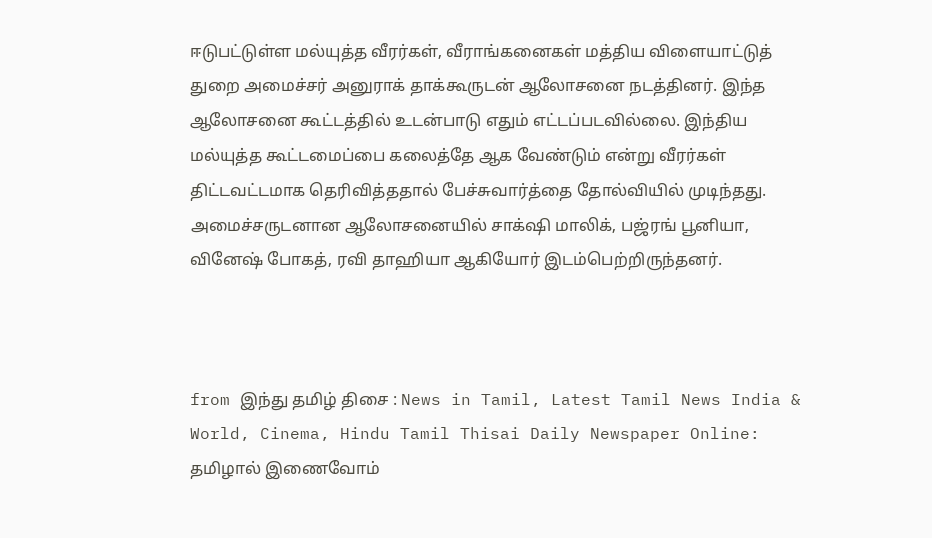ஈடுபட்டுள்ள மல்யுத்த வீரர்கள், வீராங்கனைகள் மத்திய விளையாட்டுத் துறை அமைச்சர் அனுராக் தாக்கூருடன் ஆலோசனை நடத்தினர். இந்த ஆலோசனை கூட்டத்தில் உடன்பாடு எதும் எட்டப்படவில்லை. இந்திய மல்யுத்த கூட்டமைப்பை கலைத்தே ஆக வேண்டும் என்று வீரர்கள் திட்டவட்டமாக தெரிவித்ததால் பேச்சுவார்த்தை தோல்வியில் முடிந்தது. அமைச்சருடனான ஆலோசனையில் சாக்‌ஷி மாலிக், பஜ்ரங் பூனியா, வினேஷ் போகத், ரவி தாஹியா ஆகியோர் இடம்பெற்றிருந்தனர்.



from இந்து தமிழ் திசை : News in Tamil, Latest Tamil News India & World, Cinema, Hindu Tamil Thisai Daily Newspaper Online: தமிழால் இணைவோம்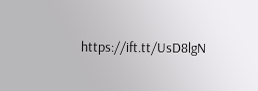https://ift.tt/UsD8lgN